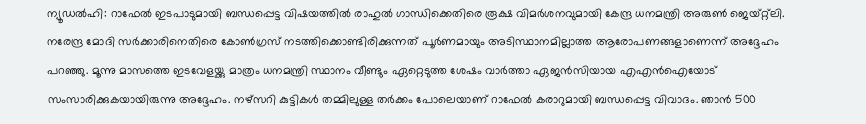ന്യൂഡൽഹി: റാഫേൽ ഇടപാടുമായി ബന്ധപ്പെട്ട വിഷയത്തിൽ രാഹുൽ ഗാന്ധിക്കെതിരെ രൂക്ഷ വിമർശനവുമായി കേന്ദ്ര ധനമന്ത്രി അരുൺ ജെയ്റ്റ്ലി. നരേന്ദ്ര മോദി സർക്കാരിനെതിരെ കോൺഗ്രസ് നടത്തിക്കൊണ്ടിരിക്കുന്നത് പൂർണമായും അടിസ്ഥാനമില്ലാത്ത ആരോപണങ്ങളാണെന്ന് അദ്ദേഹം പറഞ്ഞു. മൂന്നു മാസത്തെ ഇടവേളയ്ക്കു മാത്രം ധനമന്ത്രി സ്ഥാനം വീണ്ടും ഏറ്റെടുത്ത ശേഷം വാർത്താ ഏജൻസിയായ എഎൻഐയോട് സംസാരിക്കുകയായിരുന്നു അദ്ദേഹം. നഴ്സറി കുട്ടികൾ തമ്മിലുള്ള തർക്കം പോലെയാണ് റാഫേൽ കരാറുമായി ബന്ധപ്പെട്ട വിവാദം. ഞാൻ 500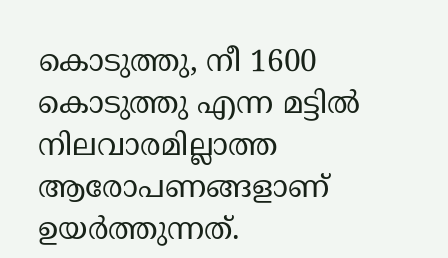കൊടുത്തു, നീ 1600 കൊടുത്തു എന്ന മട്ടിൽ നിലവാരമില്ലാത്ത ആരോപണങ്ങളാണ് ഉയർത്തുന്നത്.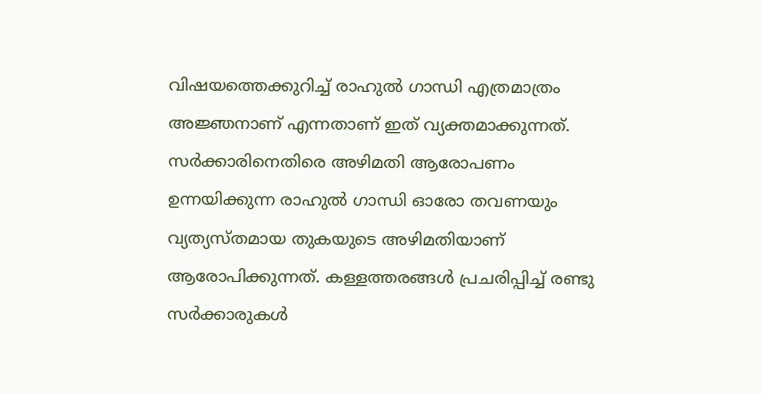വിഷയത്തെക്കുറിച്ച് രാഹുൽ ഗാന്ധി എത്രമാത്രം അജ്ഞനാണ് എന്നതാണ് ഇത് വ്യക്തമാക്കുന്നത്. സർക്കാരിനെതിരെ അഴിമതി ആരോപണം ഉന്നയിക്കുന്ന രാഹുൽ ഗാന്ധി ഓരോ തവണയും വ്യത്യസ്തമായ തുകയുടെ അഴിമതിയാണ് ആരോപിക്കുന്നത്. കള്ളത്തരങ്ങൾ പ്രചരിപ്പിച്ച് രണ്ടു സർക്കാരുകൾ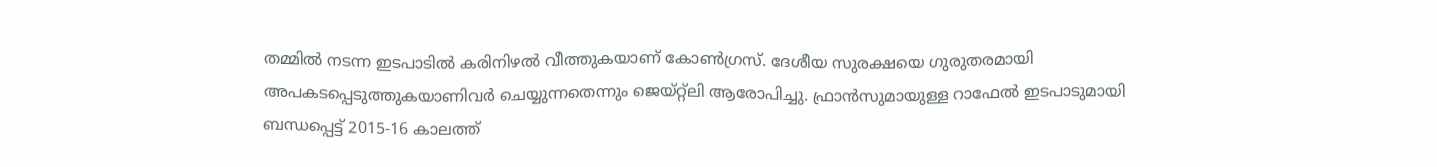തമ്മിൽ നടന്ന ഇടപാടിൽ കരിനിഴൽ വീത്തുകയാണ് കോൺഗ്രസ്. ദേശീയ സുരക്ഷയെ ഗുരുതരമായി അപകടപ്പെടുത്തുകയാണിവർ ചെയ്യുന്നതെന്നും ജെയ്റ്റ്ലി ആരോപിച്ചു. ഫ്രാൻസുമായുള്ള റാഫേൽ ഇടപാടുമായി ബന്ധപ്പെട്ട് 2015-16 കാലത്ത്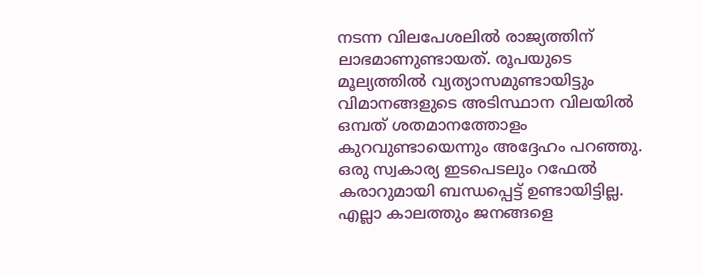നടന്ന വിലപേശലിൽ രാജ്യത്തിന് ലാഭമാണുണ്ടായത്. രൂപയുടെ മൂല്യത്തിൽ വ്യത്യാസമുണ്ടായിട്ടും വിമാനങ്ങളുടെ അടിസ്ഥാന വിലയിൽ ഒമ്പത് ശതമാനത്തോളം കുറവുണ്ടായെന്നും അദ്ദേഹം പറഞ്ഞു. ഒരു സ്വകാര്യ ഇടപെടലും റഫേൽ കരാറുമായി ബന്ധപ്പെട്ട് ഉണ്ടായിട്ടില്ല. എല്ലാ കാലത്തും ജനങ്ങളെ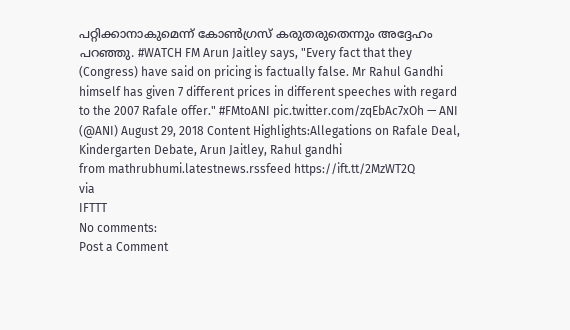പറ്റിക്കാനാകുമെന്ന് കോൺഗ്രസ് കരുതരുതെന്നും അദ്ദേഹം പറഞ്ഞു. #WATCH FM Arun Jaitley says, "Every fact that they (Congress) have said on pricing is factually false. Mr Rahul Gandhi himself has given 7 different prices in different speeches with regard to the 2007 Rafale offer." #FMtoANI pic.twitter.com/zqEbAc7xOh — ANI (@ANI) August 29, 2018 Content Highlights:Allegations on Rafale Deal, Kindergarten Debate, Arun Jaitley, Rahul gandhi
from mathrubhumi.latestnews.rssfeed https://ift.tt/2MzWT2Q
via
IFTTT
No comments:
Post a Comment